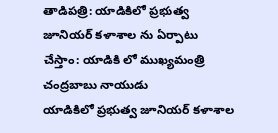తాడిపత్రి: యాడికిలో ప్రభుత్వ జూనియర్ కళాశాల ను ఏర్పాటు చేస్తాం: యాడికి లో ముఖ్యమంత్రి చంద్రబాబు నాయుడు
యాడికిలో ప్రభుత్వ జూనియర్ కళాశాల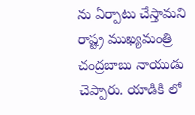ను ఏర్పాటు చేస్తామని రాష్ట్ర ముఖ్యమంత్రి చంద్రబాబు నాయుడు చెప్పారు. యాడికి లో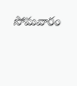సోమవారం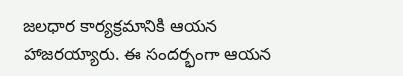జలధార కార్యక్రమానికి ఆయన హాజరయ్యారు. ఈ సందర్భంగా ఆయన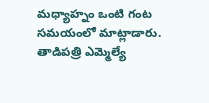మధ్యాహ్నం ఒంటి గంట సమయంలో మాట్లాడారు. తాడిపత్రి ఎమ్మెల్యే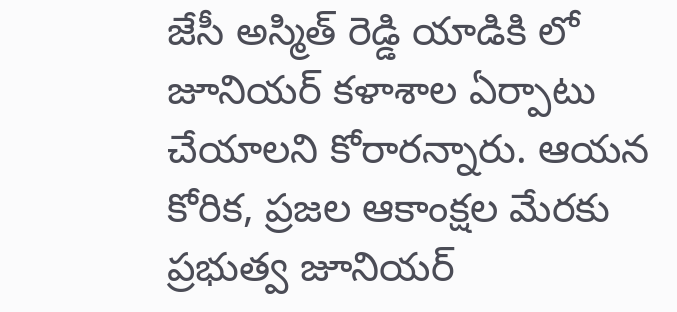జేసీ అస్మిత్ రెడ్డి యాడికి లో జూనియర్ కళాశాల ఏర్పాటు చేయాలని కోరారన్నారు. ఆయన కోరిక, ప్రజల ఆకాంక్షల మేరకు ప్రభుత్వ జూనియర్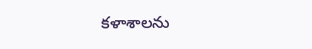కళాశాలను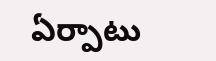ఏర్పాటు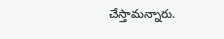చేస్తామన్నారు.